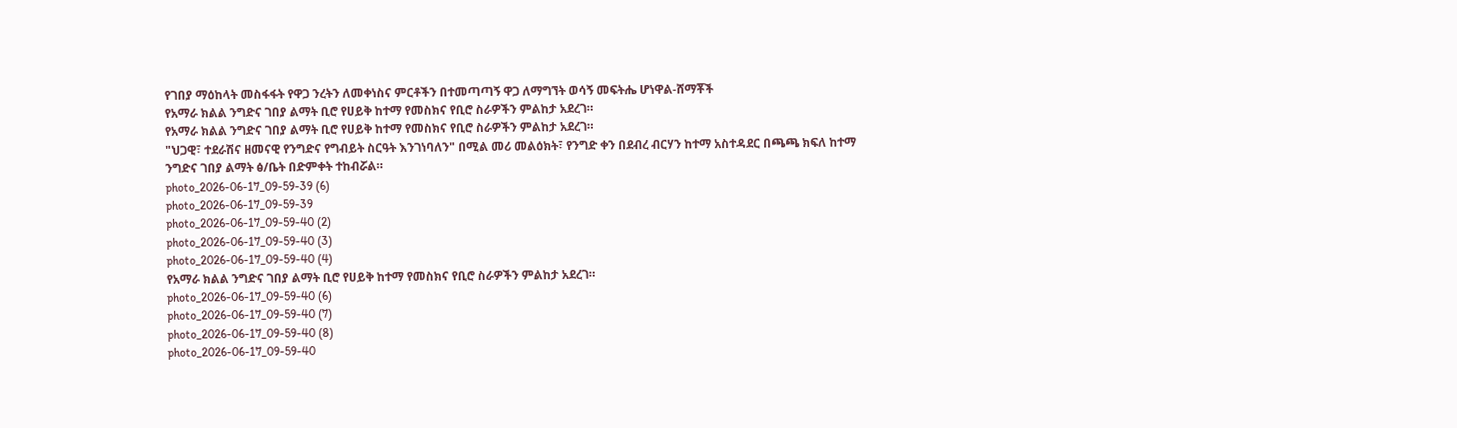የገበያ ማዕከላት መስፋፋት የዋጋ ንረትን ለመቀነስና ምርቶችን በተመጣጣኝ ዋጋ ለማግኘት ወሳኝ መፍትሔ ሆነዋል-ሸማቾች
የአማራ ክልል ንግድና ገበያ ልማት ቢሮ የሀይቅ ከተማ የመስክና የቢሮ ስራዎችን ምልከታ አደረገ።
የአማራ ክልል ንግድና ገበያ ልማት ቢሮ የሀይቅ ከተማ የመስክና የቢሮ ስራዎችን ምልከታ አደረገ።
"ህጋዊ፣ ተደራሽና ዘመናዊ የንግድና የግብይት ስርዓት እንገነባለን" በሚል መሪ መልዕክት፣ የንግድ ቀን በደብረ ብርሃን ከተማ አስተዳደር በጫጫ ክፍለ ከተማ ንግድና ገበያ ልማት ፅ/ቤት በድምቀት ተከብሯል።
photo_2026-06-17_09-59-39 (6)
photo_2026-06-17_09-59-39
photo_2026-06-17_09-59-40 (2)
photo_2026-06-17_09-59-40 (3)
photo_2026-06-17_09-59-40 (4)
የአማራ ክልል ንግድና ገበያ ልማት ቢሮ የሀይቅ ከተማ የመስክና የቢሮ ስራዎችን ምልከታ አደረገ።
photo_2026-06-17_09-59-40 (6)
photo_2026-06-17_09-59-40 (7)
photo_2026-06-17_09-59-40 (8)
photo_2026-06-17_09-59-40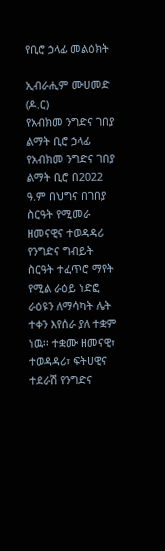የቢሮ ኃላፊ መልዕክት

ኢብራሒም ሙሀመድ (ዶ.ር)
የአብክመ ንግድና ገበያ ልማት ቢሮ ኃላፊ
የአብክመ ንግድና ገበያ ልማት ቢሮ በ2022 ዓ.ም በህግና በገበያ ስርዓት የሚመራ ዘመናዊና ተወዳዳሪ የንግድና ግብይት ስርዓት ተፈጥሮ ማየት የሚል ራዕይ ነድፎ ራዕዩን ለማሳካት ሌት ተቀን እየሰራ ያለ ተቋም ነዉ፡፡ ተቋሙ ዘመናዊ፣ ተወዳዳሪ፣ ፍትሀዊና ተደራሽ የንግድና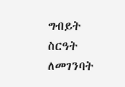ግብይት ስርዓት ለመገንባት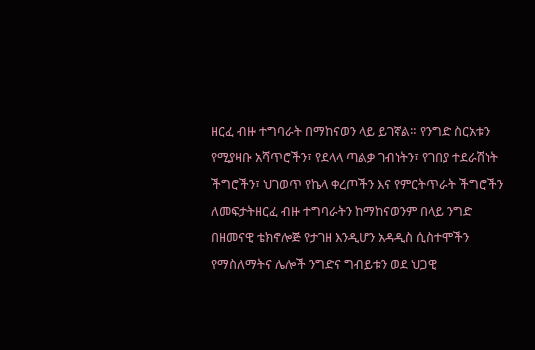ዘርፈ ብዙ ተግባራት በማከናወን ላይ ይገኛል። የንግድ ስርአቱን የሚያዛቡ አሻጥሮችን፣ የደላላ ጣልቃ ገብነትን፣ የገበያ ተደራሽነት ችግሮችን፣ ህገወጥ የኬላ ቀረጦችን እና የምርትጥራት ችግሮችን ለመፍታትዘርፈ ብዙ ተግባራትን ከማከናወንም በላይ ንግድ በዘመናዊ ቴክኖሎጅ የታገዘ እንዲሆን አዳዲስ ሲስተሞችን የማስለማትና ሌሎች ንግድና ግብይቱን ወደ ህጋዊ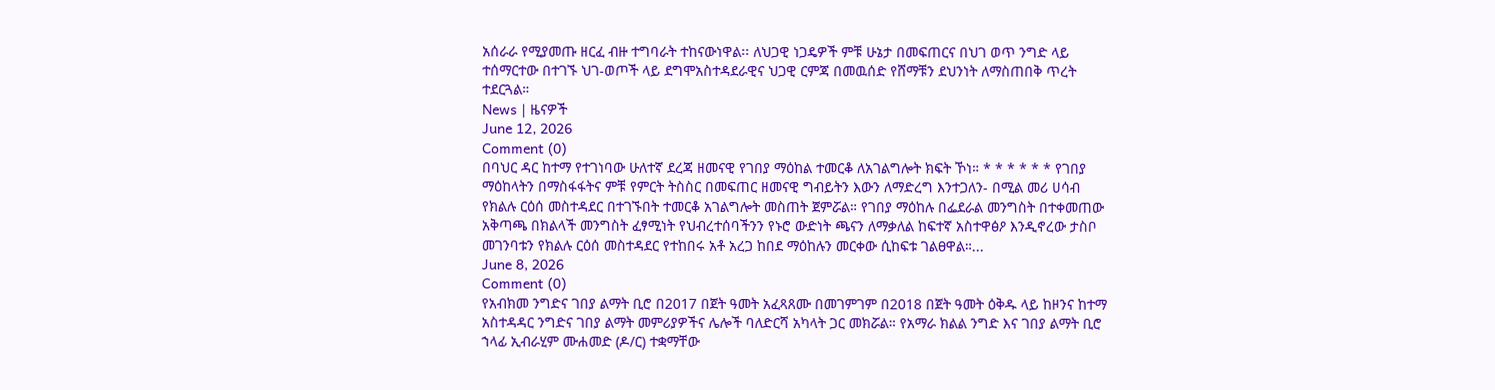አሰራራ የሚያመጡ ዘርፈ ብዙ ተግባራት ተከናውነዋል፡፡ ለህጋዊ ነጋዴዎች ምቹ ሁኔታ በመፍጠርና በህገ ወጥ ንግድ ላይ ተሰማርተው በተገኙ ህገ-ወጦች ላይ ደግሞአስተዳደራዊና ህጋዊ ርምጃ በመዉሰድ የሸማቹን ደህንነት ለማስጠበቅ ጥረት ተደርጓል።
News | ዜናዎች
June 12, 2026
Comment (0)
በባህር ዳር ከተማ የተገነባው ሁለተኛ ደረጃ ዘመናዊ የገበያ ማዕከል ተመርቆ ለአገልግሎት ክፍት ኾነ። * * * * * * የገበያ ማዕከላትን በማስፋፋትና ምቹ የምርት ትስስር በመፍጠር ዘመናዊ ግብይትን እውን ለማድረግ እንተጋለን- በሚል መሪ ሀሳብ የክልሉ ርዕሰ መስተዳደር በተገኙበት ተመርቆ አገልግሎት መስጠት ጀምሯል። የገበያ ማዕከሉ በፌደራል መንግስት በተቀመጠው አቅጣጫ በክልላች መንግስት ፈፃሚነት የህብረተሰባችንን የኑሮ ውድነት ጫናን ለማቃለል ከፍተኛ አስተዋፅዖ እንዲኖረው ታስቦ መገንባቱን የክልሉ ርዕሰ መስተዳደር የተከበሩ አቶ አረጋ ከበደ ማዕከሉን መርቀው ሲከፍቱ ገልፀዋል።...
June 8, 2026
Comment (0)
የአብክመ ንግድና ገበያ ልማት ቢሮ በ2017 በጀት ዓመት አፈጻጸሙ በመገምገም በ2018 በጀት ዓመት ዕቅዱ ላይ ከዞንና ከተማ አስተዳዳር ንግድና ገበያ ልማት መምሪያዎችና ሌሎች ባለድርሻ አካላት ጋር መክሯል። የአማራ ክልል ንግድ እና ገበያ ልማት ቢሮ ኀላፊ ኢብራሂም ሙሐመድ (ዶ/ር) ተቋማቸው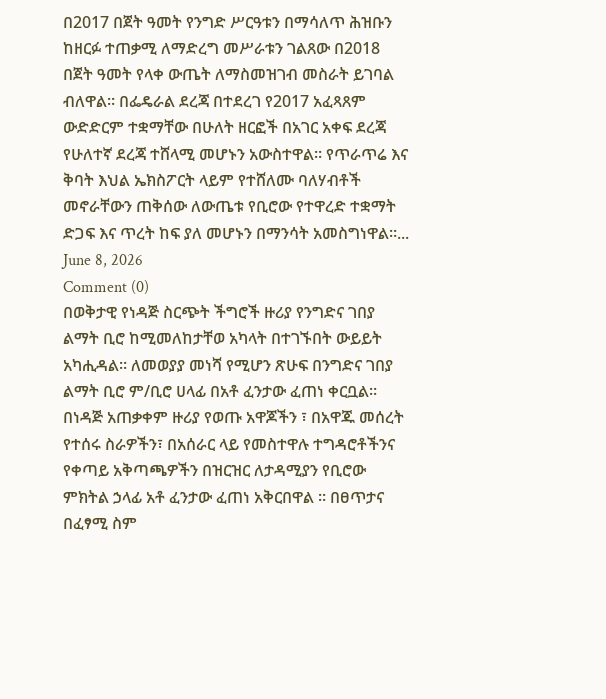በ2017 በጀት ዓመት የንግድ ሥርዓቱን በማሳለጥ ሕዝቡን ከዘርፉ ተጠቃሚ ለማድረግ መሥራቱን ገልጸው በ2018 በጀት ዓመት የላቀ ውጤት ለማስመዝገብ መስራት ይገባል ብለዋል። በፌዴራል ደረጃ በተደረገ የ2017 አፈጻጸም ውድድርም ተቋማቸው በሁለት ዘርፎች በአገር አቀፍ ደረጃ የሁለተኛ ደረጃ ተሸላሚ መሆኑን አውስተዋል። የጥራጥሬ እና ቅባት እህል ኤክስፖርት ላይም የተሸለሙ ባለሃብቶች መኖራቸውን ጠቅሰው ለውጤቱ የቢሮው የተዋረድ ተቋማት ድጋፍ እና ጥረት ከፍ ያለ መሆኑን በማንሳት አመስግነዋል።...
June 8, 2026
Comment (0)
በወቅታዊ የነዳጅ ስርጭት ችግሮች ዙሪያ የንግድና ገበያ ልማት ቢሮ ከሚመለከታቸወ አካላት በተገኙበት ውይይት አካሒዳል። ለመወያያ መነሻ የሚሆን ጽሁፍ በንግድና ገበያ ልማት ቢሮ ም/ቢሮ ሀላፊ በአቶ ፈንታው ፈጠነ ቀርቧል። በነዳጅ አጠቃቀም ዙሪያ የወጡ አዋጆችን ፣ በአዋጁ መሰረት የተሰሩ ስራዎችን፣ በአሰራር ላይ የመስተዋሉ ተግዳሮቶችንና የቀጣይ አቅጣጫዎችን በዝርዝር ለታዳሚያን የቢሮው ምክትል ኃላፊ አቶ ፈንታው ፈጠነ አቅርበዋል ። በፀጥታና በፈፃሚ ስም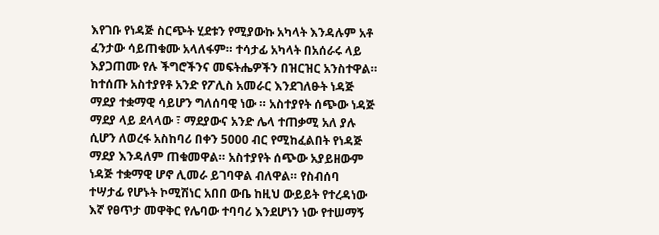እየገቡ የነዳጅ ስርጭት ሂደቱን የሚያውኩ አካላት እንዳሉም አቶ ፈንታው ሳይጠቁሙ አላለፋም። ተሳታፊ አካላት በአሰራሩ ላይ እያጋጠሙ የሉ ችግሮችንና መፍትሔዎችን በዝርዝር አንስተዋል። ከተሰጡ አስተያየቶ አንድ የፖሊስ አመራር እንደገለፁት ነዳጅ ማደያ ተቋማዊ ሳይሆን ግለሰባዊ ነው ። አስተያየት ሰጭው ነዳጅ ማደያ ላይ ደላላው ፣ ማደያውና አንድ ሌላ ተጠቃሚ አለ ያሉ ሲሆን ለወረፋ አስከባሪ በቀን 5000 ብር የሚከፈልበት የነዳጅ ማደያ እንዳለም ጠቁመዋል። አስተያየት ሰጭው አያይዘውም ነዳጅ ተቋማዊ ሆኖ ሊመራ ይገባዋል ብለዋል። የስብሰባ ተሣታፊ የሆኑት ኮሚሽነር አበበ ውቤ ከዚህ ውይይት የተረዳነው እኛ የፀጥታ መዋቅር የሌባው ተባባሪ እንደሆነን ነው የተሠማኝ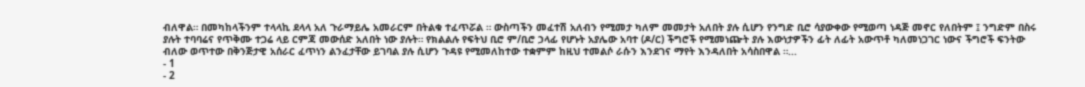ብለዋል። በመካከላችንም ተላላኪ ደላላ አለ ጉራማይሌ አመራርም በትልቁ ተፈጥሯል ። ውስጣችን መፈተሽ አለብን የሚመታ ካለም መመታት አለበት ያሉ ሲሆን የንግድ ቢሮ ሳያውቀው የሚወጣ ነዳጅ መኖር የለበትም ፤ ንግድም በስሩ ያሉት ተባባሬና የጥቅሙ ተጋሬ ላይ ርምጃ መውሰድ አለበት ነው ያሉት። የክልልሉ የፍትህ ቢሮ ም/ቢሮ ኃላፊ የሆኑት አያሌው አባተ (ዶ/ር) ችግሮች የሚመነጬት ያሉ እውነታዎችን ፊት ለፊት አውጥቶ ካለመነጋገር ነውና ችግሮች ፍንትው ብለው ወጥተው በቅንጅታዊ አሰራር ፈጥነን ልንፈታቸው ይገባል ያሉ ሲሆን ጉዳዩ የሚመለከተው ተቋምም ከዚህ ተመልሶ ራሱን እንደገና ማየት እንዳለበት አሳስበዋል ።...
- 1
- 2